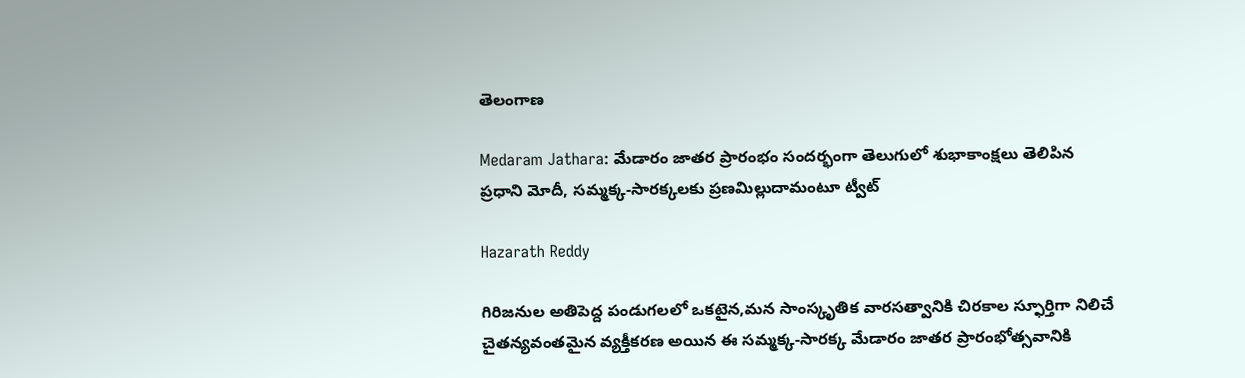తెలంగాణ

Medaram Jathara: మేడారం జాతర ప్రారంభం సందర్భంగా తెలుగులో శుభాకాంక్షలు తెలిపిన ప్రధాని మోదీ, సమ్మక్క-సారక్కలకు ప్రణమిల్లుదామంటూ ట్వీట్

Hazarath Reddy

గిరిజనుల అతిపెద్ద పండుగలలో ఒకటైన,మన సాంస్కృతిక వారసత్వానికి చిరకాల స్ఫూర్తిగా నిలిచే చైతన్యవంతమైన వ్యక్తీకరణ అయిన ఈ సమ్మక్క-సారక్క మేడారం జాతర ప్రారంభోత్సవానికి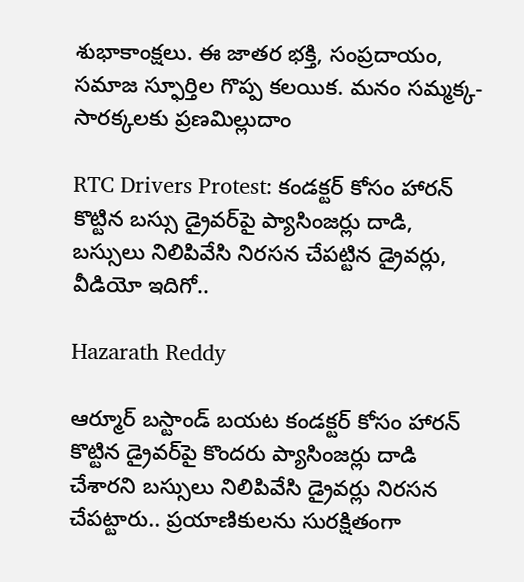శుభాకాంక్షలు. ఈ జాతర భక్తి, సంప్రదాయం, సమాజ స్ఫూర్తిల గొప్ప కలయిక. మనం సమ్మక్క-సారక్కలకు ప్రణమిల్లుదాం

RTC Drivers Protest: కండక్టర్ కోసం హారన్ కొట్టిన బస్సు డ్రైవర్‌పై ప్యాసింజర్లు దాడి, బస్సులు నిలిపివేసి నిరసన చేపట్టిన డ్రైవర్లు, వీడియో ఇదిగో..

Hazarath Reddy

ఆర్మూర్ బస్టాండ్‌ బయట కండక్టర్ కోసం హారన్ కొట్టిన డ్రైవర్‌పై కొందరు ప్యాసింజర్లు దాడి చేశారని బస్సులు నిలిపివేసి డ్రైవర్లు నిరసన చేపట్టారు.. ప్రయాణికులను సురక్షితంగా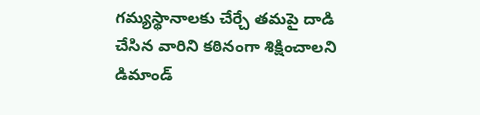గమ్యస్థానాలకు చేర్చే తమపై దాడి చేసిన వారిని కఠినంగా శిక్షించాలని డిమాండ్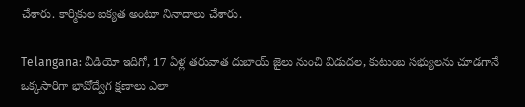చేశారు. కార్మికుల ఐక్యత అంటూ నినాదాలు చేశారు.

Telangana: వీడియో ఇదిగో, 17 ఏళ్ల తరువాత దుబాయ్ జైలు నుంచి విడుదల, కుటుంబ సభ్యులను చూడగానే ఒక్కసారిగా భావోద్వేగ క్షణాలు ఎలా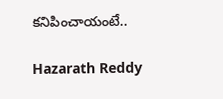కనిపించాయంటే..

Hazarath Reddy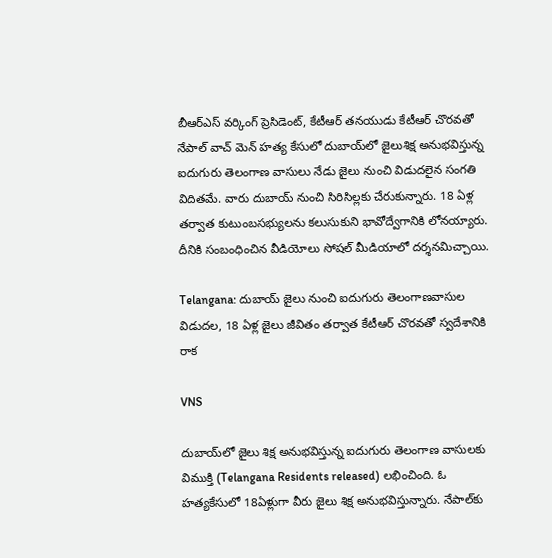బీఆర్‌ఎస్‌ వర్కింగ్‌ ప్రెసిడెంట్, కేటీఆర్ తనయుడు కేటీఆర్‌ చొరవతో నేపాల్ వాచ్ మెన్ హత్య కేసులో దుబాయ్‌లో జైలుశిక్ష అనుభవిస్తున్న ఐదుగురు తెలంగాణ వాసులు నేడు జైలు నుంచి విడుదలైన సంగతి విదితమే. వారు దుబాయ్‌ నుంచి సిరిసిల్లకు చేరుకున్నారు. 18 ఏళ్ల తర్వాత కుటుంబసభ్యులను కలుసుకుని భావోద్వేగానికి లోనయ్యారు. దీనికి సంబంధించిన వీడియోలు సోషల్ మీడియాలో దర్శనమిచ్చాయి.

Telangana: దుబాయ్ జైలు నుంచి ఐదుగురు తెలంగాణవాసుల విడుద‌ల‌, 18 ఏళ్ల జైలు జీవితం త‌ర్వాత కేటీఆర్ చొర‌వ‌తో స్వ‌దేశానికి రాక‌

VNS

దుబాయ్‌లో జైలు శిక్ష అనుభవిస్తున్న ఐదుగురు తెలంగాణ వాసులకు విముక్తి (Telangana Residents released) లభించింది. ఓ హత్యకేసులో 18ఏళ్లుగా వీరు జైలు శిక్ష అనుభవిస్తున్నారు. నేపాల్‌కు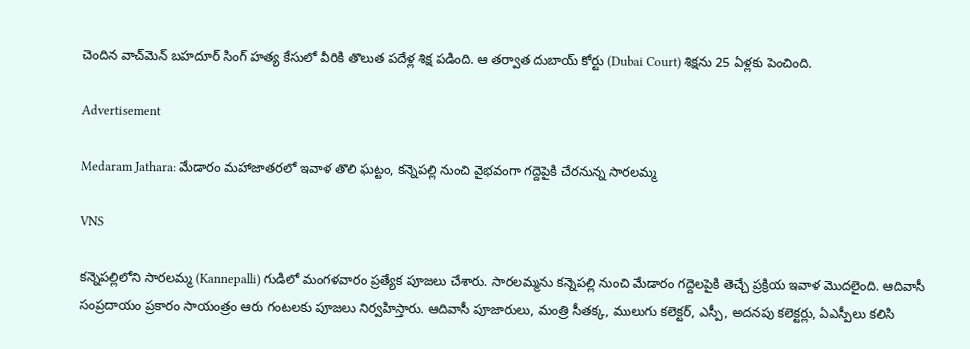చెందిన వాచ్‌మెన్‌ బహదూర్ సింగ్ హత్య కేసులో వీరికి తొలుత పదేళ్ల శిక్ష పడింది. ఆ తర్వాత దుబాయ్‌ కోర్టు (Dubai Court) శిక్షను 25 ఏళ్లకు పెంచింది.

Advertisement

Medaram Jathara: మేడారం మ‌హాజాత‌ర‌లో ఇవాళ తొలి ఘ‌ట్టం, క‌న్నెప‌ల్లి నుంచి వైభ‌వంగా గ‌ద్దెపైకి చేర‌నున్న‌ సార‌ల‌మ్మ‌

VNS

కన్నెపల్లిలోని సారలమ్మ (Kannepalli) గుడిలో మంగళవారం ప్రత్యేక పూజలు చేశారు. సారలమ్మను కన్నెపల్లి నుంచి మేడారం గద్దెలపైకి తెచ్చే ప్రక్రియ ఇవాళ మొదలైంది. ఆదివాసీ సంప్రదాయం ప్రకారం సాయంత్రం ఆరు గంటలకు పూజలు నిర్వహిస్తారు. ఆదివాసీ పూజారులు, మంత్రి సీతక్క, ములుగు కలెక్టర్‌, ఎస్పీ, అదనపు కలెక్టర్లు, ఏఎస్పీలు కలిసి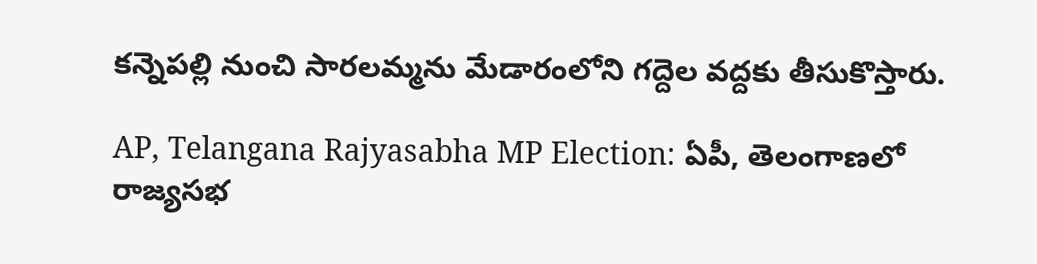కన్నెపల్లి నుంచి సారలమ్మను మేడారంలోని గద్దెల వద్దకు తీసుకొస్తారు.

AP, Telangana Rajyasabha MP Election: ఏపీ, తెలంగాణలో రాజ్యసభ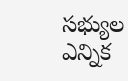సభ్యుల ఎన్నిక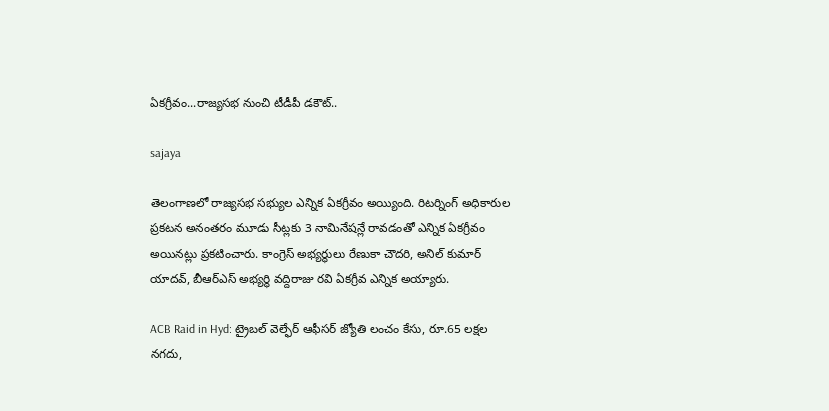ఏకగ్రీవం...రాజ్యసభ నుంచి టీడీపీ డకౌట్..

sajaya

తెలంగాణలో రాజ్యసభ సభ్యుల ఎన్నిక ఏకగ్రీవం అయ్యింది. రిటర్నింగ్ అధికారుల ప్రకటన అనంతరం మూడు సీట్లకు 3 నామినేషన్లే రావడంతో ఎన్నిక ఏకగ్రీవం అయినట్లు ప్రకటించారు. కాంగ్రెస్‌ అభ్యర్థులు రేణుకా చౌదరి, అనిల్‌ కుమార్‌ యాదవ్, బీఆర్ఎస్‌ అభ్యర్థి వద్దిరాజు రవి ఏకగ్రీవ ఎన్నిక అయ్యారు.

ACB Raid in Hyd: ట్రైబల్ వెల్ఫేర్ ఆఫీసర్‌ జ్యోతి లంచం కేసు, రూ.65 లక్షల నగదు,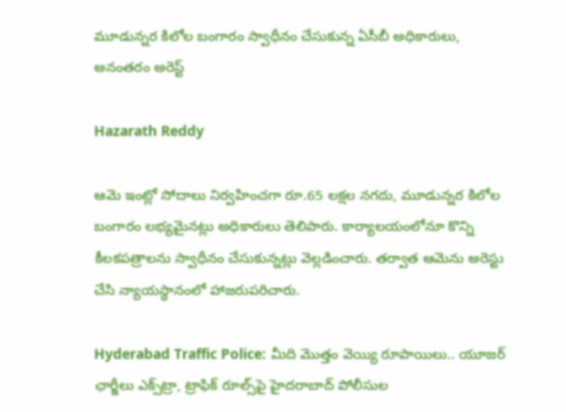మూడున్నర కిలోల బంగారం స్వాధీనం చేసుకున్న ఏసీబీ అధికారులు, అనంతరం అరెస్ట్

Hazarath Reddy

ఆమె ఇంట్లో సోదాలు నిర్వహించగా రూ.65 లక్షల నగదు, మూడున్నర కిలోల బంగారం లభ్యమైనట్లు అధికారులు తెలిపారు. కార్యాలయంలోనూ కొన్ని కీలకపత్రాలను స్వాధీనం చేసుకున్నట్లు వెల్లడించారు. తర్వాత ఆమెను అరెస్టు చేసి న్యాయస్థానంలో హాజరుపరిచారు.

Hyderabad Traffic Police: మీది మొత్తం వెయ్యి రూపాయిలు.. యూజర్ ఛార్జీలు ఎక్స్‌ట్రా, ట్రాఫిక్ రూల్స్‌పై హైదరాబాద్ పోలీసుల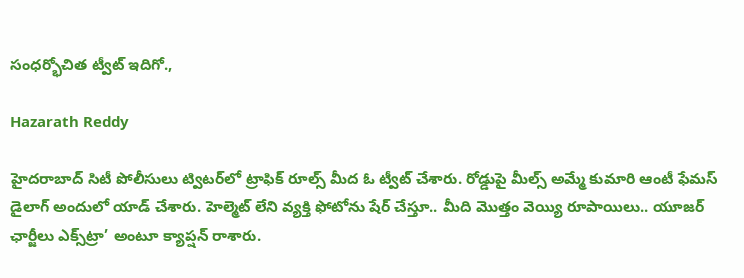సంధర్భోచిత ట్వీట్ ఇదిగో.,

Hazarath Reddy

హైదరాబాద్‌ సిటీ పోలీసులు ట్విటర్‌లో ట్రాఫిక్ రూల్స్ మీద ఓ ట్వీట్‌ చేశారు. రోడ్డుపై మీల్స్ అమ్మే కుమారి ఆంటీ ఫేమస్ డైలాగ్ అందులో యాడ్ చేశారు. హెల్మెట్ లేని వ్యక్తి ఫోటోను షేర్ చేస్తూ.. మీది మొత్తం వెయ్యి రూపాయిలు.. యూజర్ ఛార్జీలు ఎక్స్‌ట్రా’ అంటూ క్యాప్షన్ రాశారు.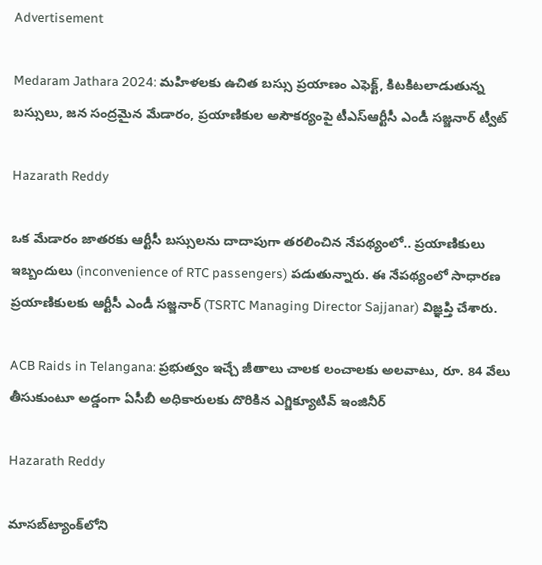Advertisement

Medaram Jathara 2024: మహిళలకు ఉచిత బస్సు ప్రయాణం ఎఫెక్ట్, కిటకిటలాడుతున్న బస్సులు, జన సంద్రమైన మేడారం, ప్రయాణికుల అసౌకర్యంపై టీఎస్ఆర్టీసీ ఎండీ సజ్జనార్ ట్వీట్

Hazarath Reddy

ఒక మేడారం జాతరకు ఆర్టీసీ బస్సులను దాదాపుగా తరలించిన నేపథ్యంలో.. ప్రయాణికులు ఇబ్బందులు (inconvenience of RTC passengers) పడుతున్నారు. ఈ నేపథ్యంలో సాధారణ ప్రయాణికులకు ఆర్టీసీ ఎండీ సజ్జనార్‌ (TSRTC Managing Director Sajjanar) విజ్ఞప్తి చేశారు.

ACB Raids in Telangana: ప్రభుత్వం ఇచ్చే జీతాలు చాలక లంచాలకు అలవాటు, రూ. 84 వేలు తీసుకుంటూ అడ్డంగా ఏసీబీ అధికారులకు దొరికిన ఎగ్జిక్యూటివ్ ఇంజినీర్‌

Hazarath Reddy

మాస‌బ్‌ట్యాంక్‌లోని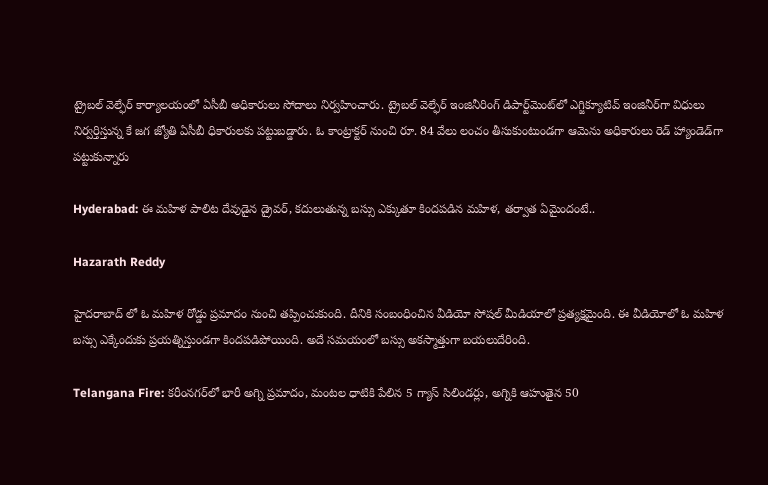ట్రైబ‌ల్ వెల్ఫేర్ కార్యాల‌యంలో ఏసీబీ అధికారులు సోదాలు నిర్వ‌హించారు. ట్రైబ‌ల్ వెల్ఫేర్ ఇంజినీరింగ్ డిపార్ట్‌మెంట్‌లో ఎగ్జిక్యూటివ్ ఇంజినీర్‌గా విధులు నిర్వ‌ర్తిస్తున్న కే జ‌గ జ్యోతి ఏసీబీ ధికారుల‌కు ప‌ట్టుబ‌డ్డారు. ఓ కాంట్రాక్ట‌ర్ నుంచి రూ. 84 వేలు లంచం తీసుకుంటుండ‌గా ఆమెను అధికారులు రెడ్ హ్యాండెడ్‌గా ప‌ట్టుకున్నారు

Hyderabad: ఈ మహిళ పాలిట దేవుడైన డ్రైవర్, కదులుతున్న బస్సు ఎక్కుతూ కిందపడిన మహిళ, తర్వాత ఏమైందంటే..

Hazarath Reddy

హైదరాబాద్ లో ఓ మహిళ రోడ్డు ప్రమాదం నుంచి తప్పించుకుంది. దీనికి సంబంధించిన వీడియో సోషల్ మీడియాలో ప్రత్యక్షమైంది. ఈ వీడియోలో ఓ మహిళ బస్సు ఎక్కేందుకు ప్రయత్నిస్తుండగా కిందపడిపోయింది. అదే సమయంలో బస్సు అకస్మాత్తుగా బయలుదేరింది.

Telangana Fire: కరీంనగర్‌లో భారీ అగ్ని ప్రమాదం, మంటల ధాటికి పేలిన 5 గ్యాస్‌ సిలిండర్లు, అగ్నికి ఆహుతైన 50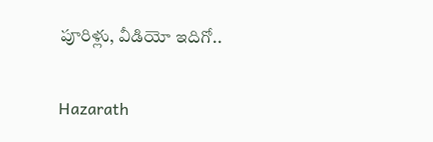పూరిళ్లు, వీడియో ఇదిగో..

Hazarath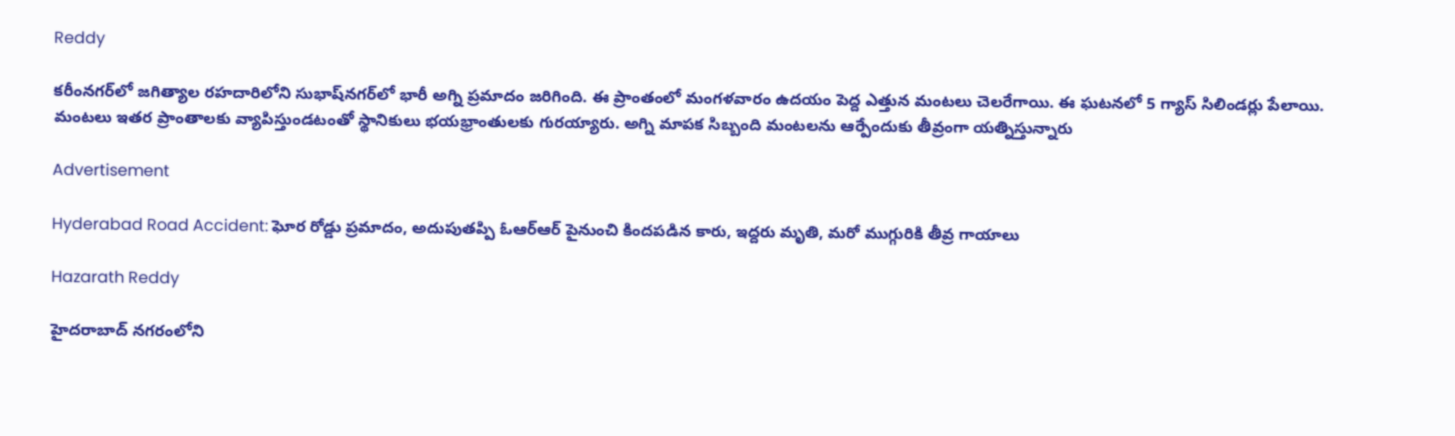Reddy

కరీంనగర్‌లో జగిత్యాల రహదారిలోని సుభాష్‌నగర్‌లో భారీ అగ్ని ప్రమాదం జరిగింది. ఈ ప్రాంతంలో మంగళవారం ఉదయం పెద్ద ఎత్తున మంటలు చెలరేగాయి. ఈ ఘటనలో 5 గ్యాస్‌ సిలిండర్లు పేలాయి. మంటలు ఇతర ప్రాంతాలకు వ్యాపిస్తుండటంతో స్థానికులు భయభ్రాంతులకు గురయ్యారు. అగ్ని మాపక సిబ్బంది మంటలను ఆర్పేందుకు తీవ్రంగా యత్నిస్తున్నారు

Advertisement

Hyderabad Road Accident: ఘోర రోడ్డు ప్రమాదం, అదుపుతప్పి ఓఆర్‌ఆర్‌ పైనుంచి కిందపడిన కారు, ఇద్దరు మృతి, మరో ముగ్గురికి తీవ్ర గాయాలు

Hazarath Reddy

హైదరాబాద్ నగరంలోని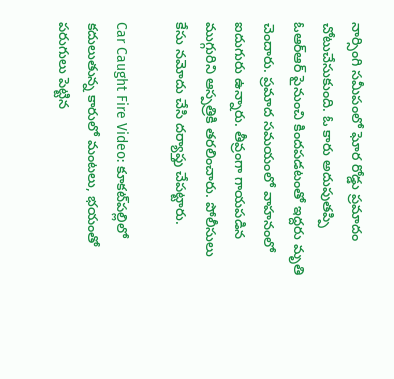నార్సింగి సమీపంలో ఘోర రోడ్డు ప్రమాదం చోటుచేసుకుంది. ఓ కారు అదుపుతప్పి ఓఆర్‌ఆర్‌ పైనుంచి కిందపడటంతో ఇద్దరు మృతి చెందారు. ప్రమాద సమయంలో వాహనంలో ఐదుగురు ఉన్నారు. తీవ్రంగా గాయపడిన ముగ్గురిని ఆస్పత్రికి తరలించారు. పోలీసులు కేసు నమోదు చేసి దర్యాప్తు చేపట్టారు.

Car Caught Fire Video: కూకట్‌పల్లిలో కదులుతున్న కారులో మంటలు, భయంతో పరుగులు పెట్టిన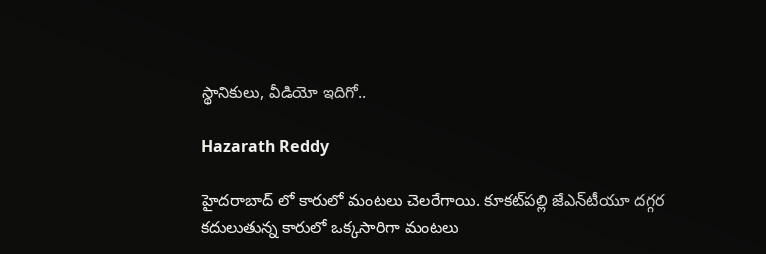స్థానికులు, వీడియో ఇదిగో..

Hazarath Reddy

హైదరాబాద్ లో కారులో మంటలు చెలరేగాయి. కూకట్‌పల్లి జేఎన్‌టీయూ దగ్గర కదులుతున్న కారులో ఒక్కసారిగా మంటలు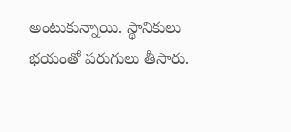అంటుకున్నాయి. స్థానికులు భయంతో పరుగులు తీసారు.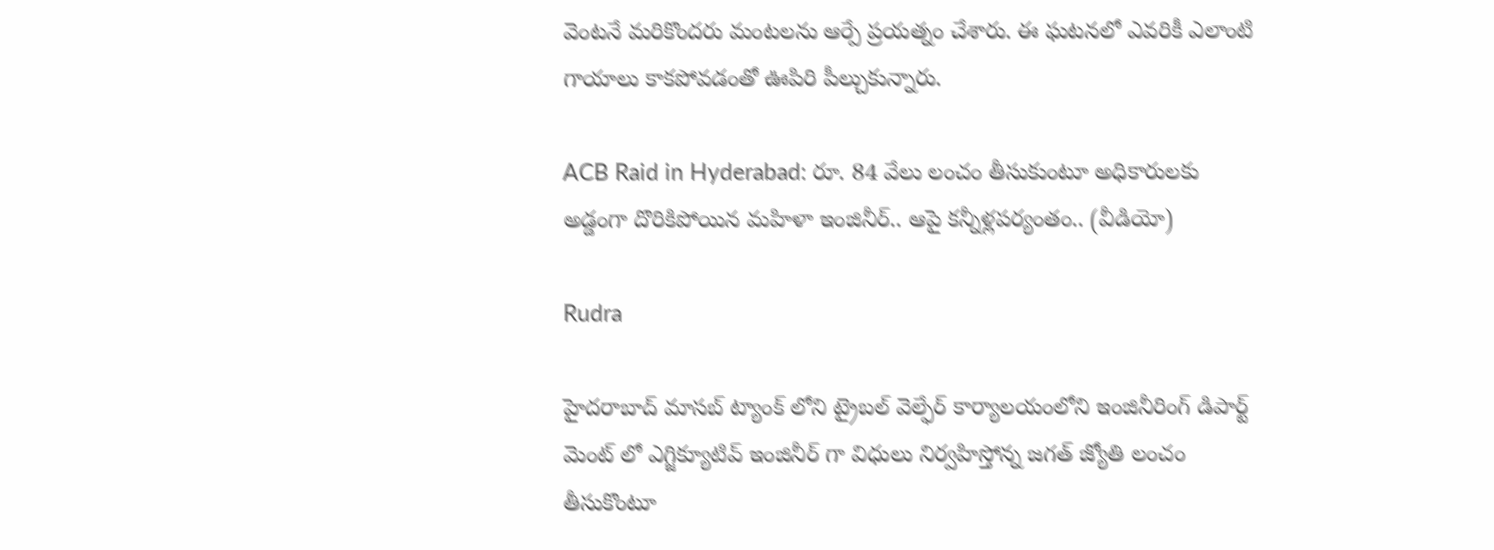వెంటనే మరికొందరు మంటలను ఆర్పే ప్రయత్నం చేశారు. ఈ ఘటనలో ఎవరికీ ఎలాంటి గాయాలు కాకపోవడంతో ఊపిరి పీల్చుకున్నారు.

ACB Raid in Hyderabad: రూ. 84 వేలు లంచం తీసుకుంటూ అధికారులకు అడ్డంగా దొరికిపోయిన మహిళా ఇంజినీర్.. ఆపై కన్నీళ్లపర్యంతం.. (వీడియో)

Rudra

హైదరాబాద్ మాసబ్ ట్యాంక్ లోని ట్రైబల్ వెల్ఫేర్ కార్యాలయంలోని ఇంజినీరింగ్ డిపార్ట్ మెంట్ లో ఎగ్జిక్యూటివ్ ఇంజినీర్ గా విధులు నిర్వహిస్తోన్న జగత్ జ్యోతి లంచం తీసుకొంటూ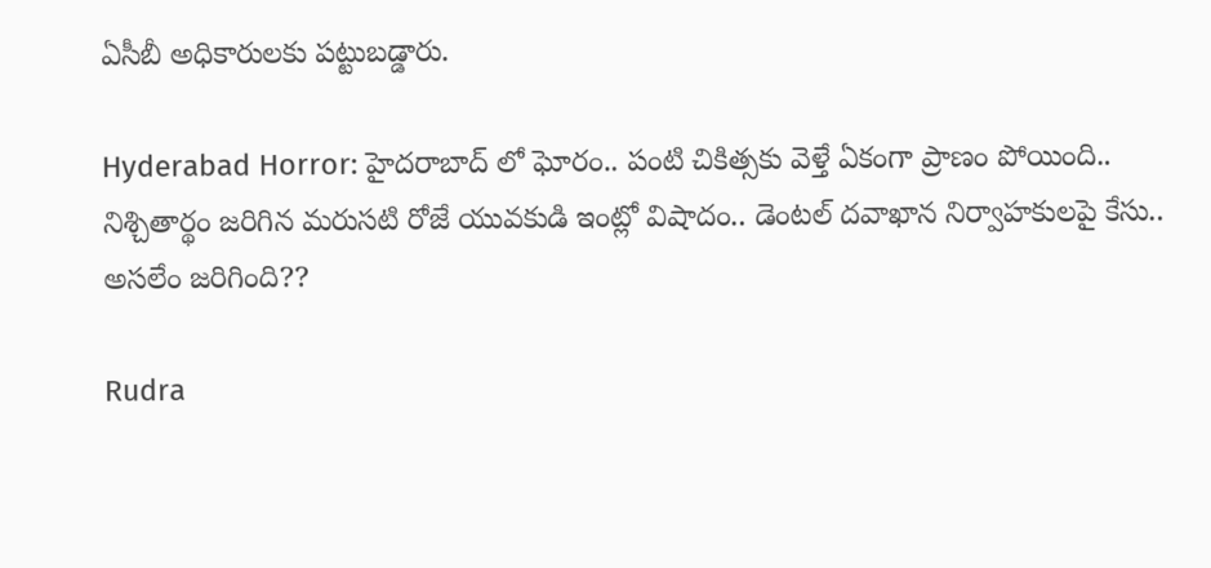ఏసీబీ అధికారులకు పట్టుబడ్డారు.

Hyderabad Horror: హైదరాబాద్ లో ఘోరం.. పంటి చికిత్సకు వెళ్తే ఏకంగా ప్రాణం పోయింది.. నిశ్చితార్థం జరిగిన మరుసటి రోజే యువకుడి ఇంట్లో విషాదం.. డెంటల్‌ దవాఖాన నిర్వాహకులపై కేసు.. అసలేం జరిగింది??

Rudra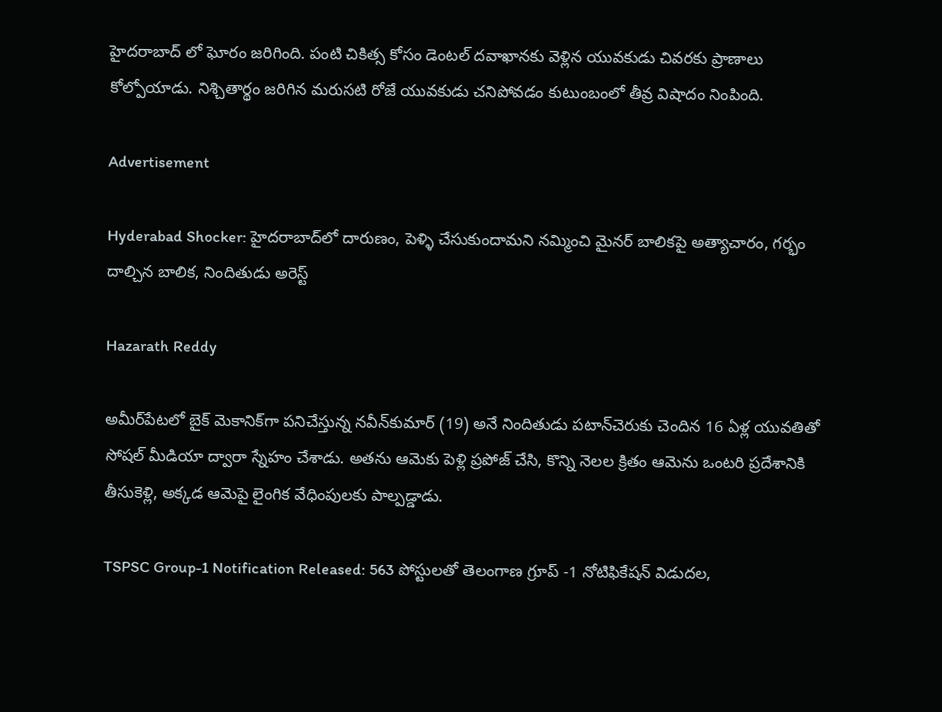హైదరాబాద్ లో ఘోరం జరిగింది. పంటి చికిత్స కోసం డెంటల్‌ దవాఖానకు వెళ్లిన యువకుడు చివరకు ప్రాణాలు కోల్పోయాడు. నిశ్చితార్థం జరిగిన మరుసటి రోజే యువకుడు చనిపోవడం కుటుంబంలో తీవ్ర విషాదం నింపింది.

Advertisement

Hyderabad Shocker: హైదరాబాద్‌లో దారుణం, పెళ్ళి చేసుకుందామని నమ్మించి మైనర్ బాలికపై అత్యాచారం, గర్భం దాల్చిన బాలిక, నిందితుడు అరెస్ట్

Hazarath Reddy

అమీర్‌పేటలో బైక్‌ మెకానిక్‌గా పనిచేస్తున్న నవీన్‌కుమార్‌ (19) అనే నిందితుడు పటాన్‌చెరుకు చెందిన 16 ఏళ్ల యువతితో సోషల్‌ మీడియా ద్వారా స్నేహం చేశాడు. అతను ఆమెకు పెళ్లి ప్రపోజ్ చేసి, కొన్ని నెలల క్రితం ఆమెను ఒంటరి ప్రదేశానికి తీసుకెళ్లి, అక్కడ ఆమెపై లైంగిక వేధింపులకు పాల్పడ్డాడు.

TSPSC Group-1 Notification Released: 563 పోస్టులతో తెలంగాణ గ్రూప్‌ -1 నోటిఫికేషన్‌ విడుదల,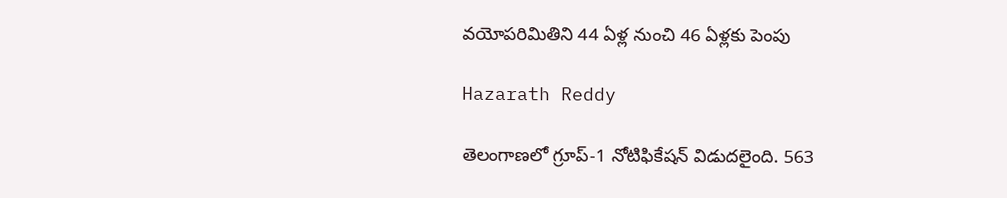వయోపరిమితిని 44 ఏళ్ల నుంచి 46 ఏళ్లకు పెంపు

Hazarath Reddy

తెలంగాణలో గ్రూప్-1 నోటిఫికేషన్ విడుదలైంది. 563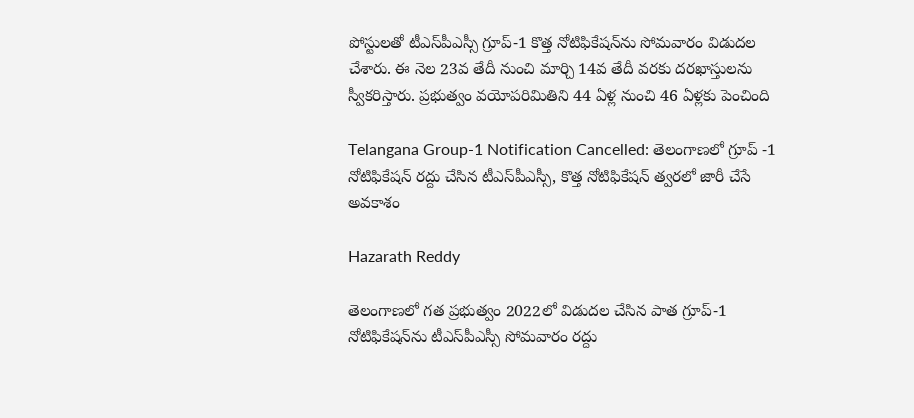పోస్టులతో టీఎస్‌పీఎస్సీ గ్రూప్-1 కొత్త నోటిఫికేషన్‌ను సోమవారం విడుదల చేశారు. ఈ నెల 23వ తేదీ నుంచి మార్చి 14వ తేదీ వరకు దరఖాస్తులను స్వీకరిస్తారు. ప్రభుత్వం వయోపరిమితిని 44 ఏళ్ల నుంచి 46 ఏళ్లకు పెంచింది

Telangana Group-1 Notification Cancelled: తెలంగాణలో గ్రూప్‌ -1 నోటిఫికేషన్‌ రద్దు చేసిన టీఎస్‌పీఎస్సీ, కొత్త నోటిఫికేషన్‌ త్వరలో జారీ చేసే అవకాశం

Hazarath Reddy

తెలంగాణలో గత ప్రభుత్వం 2022లో విడుదల చేసిన పాత గ్రూప్‌-1 నోటిఫికేషన్‌ను టీఎస్‌పీఎస్సీ సోమవారం రద్దు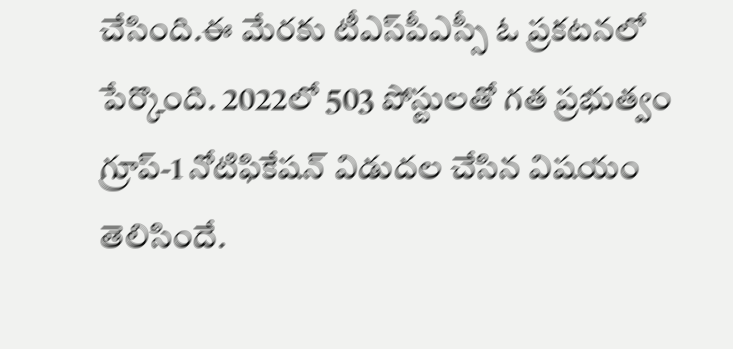చేసింది.ఈ మేరకు టీఎస్‌పీఎస్సీ ఓ ప్రకటనలో పేర్కొంది. 2022లో 503 పోస్టులతో గత ప్రభుత్వం గ్రూప్‌-1 నోటిఫికేషన్‌ విడుదల చేసిన విషయం తెలిసిందే.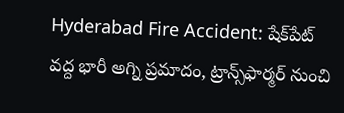Hyderabad Fire Accident: షేక్‌పేట్ వద్ద భారీ అగ్ని ప్రమాదం, ట్రాన్స్‌ఫార్మర్‌ నుంచి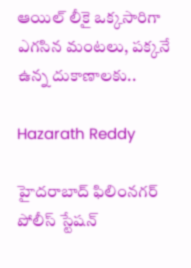ఆయిల్ లీకై ఒక్కసారిగా ఎగసిన మంటలు, పక్కనే ఉన్న దుకాణాలకు..

Hazarath Reddy

హైదరాబాద్‌ ఫిలింనగర్ పోలీస్ స్టేషన్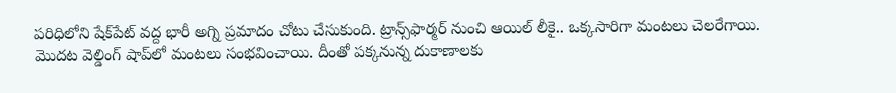పరిధిలోని షేక్‌పేట్ వద్ద భారీ అగ్ని ప్రమాదం చోటు చేసుకుంది. ట్రాన్స్‌ఫార్మర్‌ నుంచి ఆయిల్ లీకై.. ఒక్కసారిగా మంటలు చెలరేగాయి. మొదట వెల్డింగ్‌ షాప్‌లో మంటలు సంభవించాయి. దీంతో పక్కనున్న దుకాణాలకు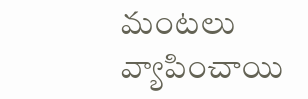మంటలు వ్యాపించాయి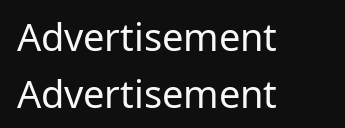Advertisement
Advertisement